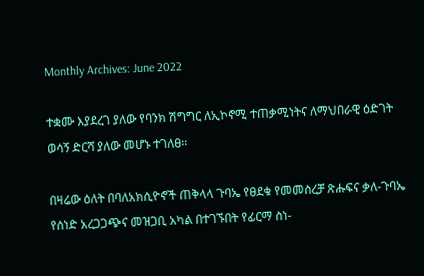Monthly Archives: June 2022

ተቋሙ እያደረገ ያለው የባንክ ሽግግር ለኢኮኖሚ ተጠቃሚነትና ለማህበራዊ ዕድገት ወሳኝ ድርሻ ያለው መሆኑ ተገለፀ፡፡

በዛሬው ዕለት በባለአክሲዮኖች ጠቅላላ ጉባኤ የፀደቁ የመመስረቻ ጽሑፍና ቃለ-ጉባኤ የሰነድ አረጋጋጭና መዝጋቢ አካል በተገኙበት የፊርማ ስነ-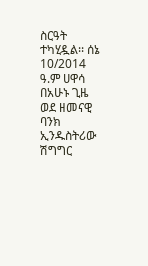ስርዓት ተካሂዷል፡፡ ሰኔ 10/2014 ዓ.ም ሀዋሳ በአሁኑ ጊዜ ወደ ዘመናዊ ባንክ ኢንዱስትሪው ሽግግር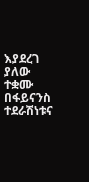እያደረገ ያለው ተቋሙ በፋይናንስ ተደራሽነቱና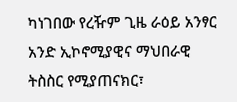ካነገበው የረዥም ጊዜ ራዕይ አንፃር አንድ ኢኮኖሚያዊና ማህበራዊ ትስስር የሚያጠናክር፣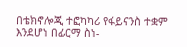በቴክኖሎጂ ተፎካካሪ የፋይናንስ ተቋም እንደሆነ በፊርማ ስነ-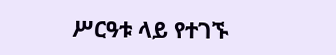ሥርዓቱ ላይ የተገኙ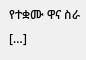የተቋሙ ዋና ስራ […]